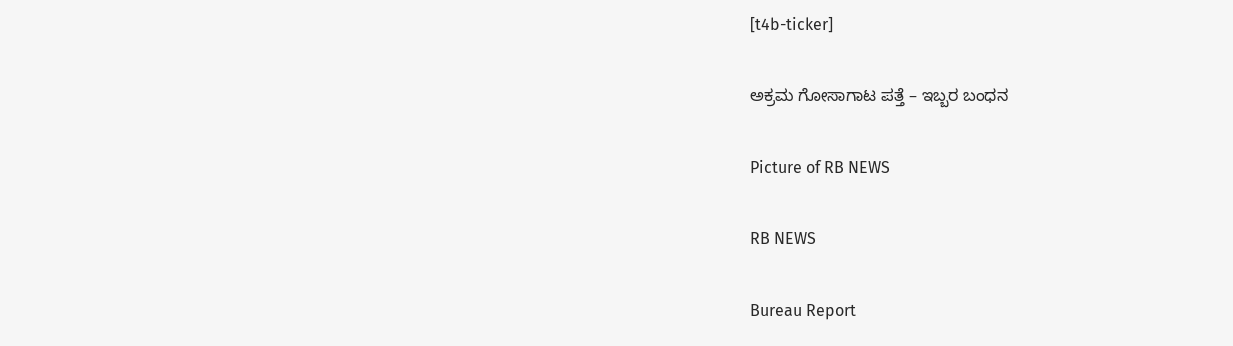[t4b-ticker]

ಅಕ್ರಮ ಗೋಸಾಗಾಟ ಪತ್ತೆ – ಇಬ್ಬರ ಬಂಧನ

Picture of RB NEWS

RB NEWS

Bureau Report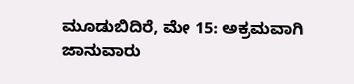ಮೂಡುಬಿದಿರೆ, ಮೇ 15: ಅಕ್ರಮವಾಗಿ ಜಾನುವಾರು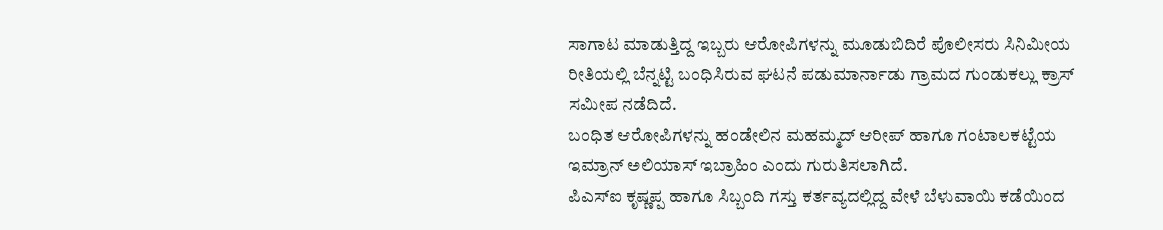ಸಾಗಾಟ ಮಾಡುತ್ತಿದ್ದ ಇಬ್ಬರು ಆರೋಪಿಗಳನ್ನು ಮೂಡುಬಿದಿರೆ ಪೊಲೀಸರು ಸಿನಿಮೀಯ ರೀತಿಯಲ್ಲಿ ಬೆನ್ನಟ್ಟಿ ಬಂಧಿಸಿರುವ ಘಟನೆ ಪಡುಮಾರ್ನಾಡು ಗ್ರಾಮದ ಗುಂಡುಕಲ್ಲು ಕ್ರಾಸ್ ಸಮೀಪ ನಡೆದಿದೆ.
ಬಂಧಿತ ಆರೋಪಿಗಳನ್ನು ಹಂಡೇಲಿನ ಮಹಮ್ಮದ್ ಆರೀಪ್ ಹಾಗೂ ಗಂಟಾಲಕಟ್ಟೆಯ ಇಮ್ರಾನ್ ಅಲಿಯಾಸ್ ಇಬ್ರಾಹಿಂ ಎಂದು ಗುರುತಿಸಲಾಗಿದೆ.
ಪಿಎಸ್‌ಐ ಕೃಷ್ಣಪ್ಪ ಹಾಗೂ ಸಿಬ್ಬಂದಿ ಗಸ್ತು ಕರ್ತವ್ಯದಲ್ಲಿದ್ದ ವೇಳೆ ಬೆಳುವಾಯಿ ಕಡೆಯಿಂದ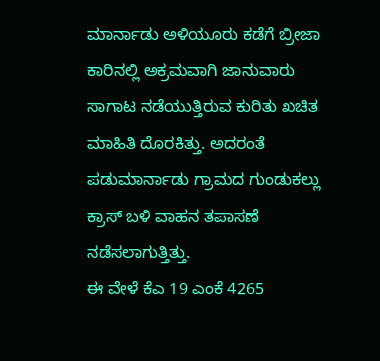ಮಾರ್ನಾಡು ಅಳಿಯೂರು ಕಡೆಗೆ ಬ್ರೀಜಾ ಕಾರಿನಲ್ಲಿ ಅಕ್ರಮವಾಗಿ ಜಾನುವಾರು ಸಾಗಾಟ ನಡೆಯುತ್ತಿರುವ ಕುರಿತು ಖಚಿತ ಮಾಹಿತಿ ದೊರಕಿತ್ತು. ಅದರಂತೆ ಪಡುಮಾರ್ನಾಡು ಗ್ರಾಮದ ಗುಂಡುಕಲ್ಲು ಕ್ರಾಸ್ ಬಳಿ ವಾಹನ ತಪಾಸಣೆ ನಡೆಸಲಾಗುತ್ತಿತ್ತು.
ಈ ವೇಳೆ ಕೆಎ 19 ಎಂಕೆ 4265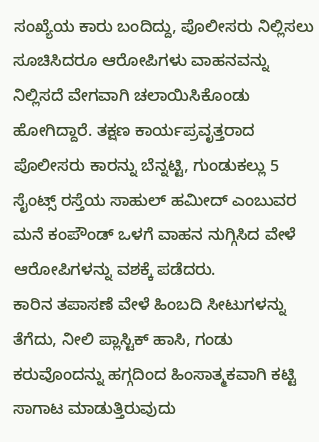ಸಂಖ್ಯೆಯ ಕಾರು ಬಂದಿದ್ದು, ಪೊಲೀಸರು ನಿಲ್ಲಿಸಲು ಸೂಚಿಸಿದರೂ ಆರೋಪಿಗಳು ವಾಹನವನ್ನು ನಿಲ್ಲಿಸದೆ ವೇಗವಾಗಿ ಚಲಾಯಿಸಿಕೊಂಡು ಹೋಗಿದ್ದಾರೆ. ತಕ್ಷಣ ಕಾರ್ಯಪ್ರವೃತ್ತರಾದ ಪೊಲೀಸರು ಕಾರನ್ನು ಬೆನ್ನಟ್ಟಿ, ಗುಂಡುಕಲ್ಲು 5 ಸೈಂಟ್ಸ್ ರಸ್ತೆಯ ಸಾಹುಲ್ ಹಮೀದ್ ಎಂಬುವರ ಮನೆ ಕಂಪೌಂಡ್ ಒಳಗೆ ವಾಹನ ನುಗ್ಗಿಸಿದ ವೇಳೆ ಆರೋಪಿಗಳನ್ನು ವಶಕ್ಕೆ ಪಡೆದರು.
ಕಾರಿನ ತಪಾಸಣೆ ವೇಳೆ ಹಿಂಬದಿ ಸೀಟುಗಳನ್ನು ತೆಗೆದು, ನೀಲಿ ಪ್ಲಾಸ್ಟಿಕ್ ಹಾಸಿ, ಗಂಡು ಕರುವೊಂದನ್ನು ಹಗ್ಗದಿಂದ ಹಿಂಸಾತ್ಮಕವಾಗಿ ಕಟ್ಟಿ ಸಾಗಾಟ ಮಾಡುತ್ತಿರುವುದು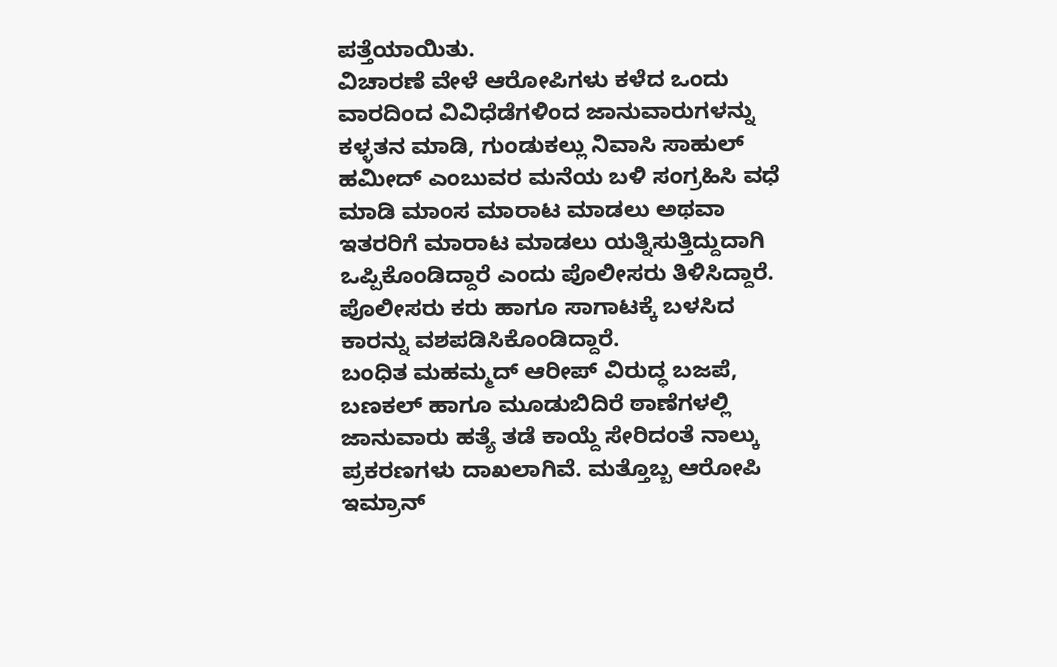ಪತ್ತೆಯಾಯಿತು.
ವಿಚಾರಣೆ ವೇಳೆ ಆರೋಪಿಗಳು ಕಳೆದ ಒಂದು ವಾರದಿಂದ ವಿವಿಧೆಡೆಗಳಿಂದ ಜಾನುವಾರುಗಳನ್ನು ಕಳ್ಳತನ ಮಾಡಿ, ಗುಂಡುಕಲ್ಲು ನಿವಾಸಿ ಸಾಹುಲ್ ಹಮೀದ್ ಎಂಬುವರ ಮನೆಯ ಬಳಿ ಸಂಗ್ರಹಿಸಿ ವಧೆ ಮಾಡಿ ಮಾಂಸ ಮಾರಾಟ ಮಾಡಲು ಅಥವಾ ಇತರರಿಗೆ ಮಾರಾಟ ಮಾಡಲು ಯತ್ನಿಸುತ್ತಿದ್ದುದಾಗಿ ಒಪ್ಪಿಕೊಂಡಿದ್ದಾರೆ ಎಂದು ಪೊಲೀಸರು ತಿಳಿಸಿದ್ದಾರೆ.
ಪೊಲೀಸರು ಕರು ಹಾಗೂ ಸಾಗಾಟಕ್ಕೆ ಬಳಸಿದ ಕಾರನ್ನು ವಶಪಡಿಸಿಕೊಂಡಿದ್ದಾರೆ.
ಬಂಧಿತ ಮಹಮ್ಮದ್ ಆರೀಪ್ ವಿರುದ್ಧ ಬಜಪೆ, ಬಣಕಲ್ ಹಾಗೂ ಮೂಡುಬಿದಿರೆ ಠಾಣೆಗಳಲ್ಲಿ ಜಾನುವಾರು ಹತ್ಯೆ ತಡೆ ಕಾಯ್ದೆ ಸೇರಿದಂತೆ ನಾಲ್ಕು ಪ್ರಕರಣಗಳು ದಾಖಲಾಗಿವೆ. ಮತ್ತೊಬ್ಬ ಆರೋಪಿ ಇಮ್ರಾನ್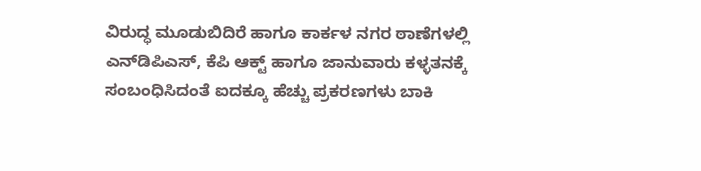ವಿರುದ್ಧ ಮೂಡುಬಿದಿರೆ ಹಾಗೂ ಕಾರ್ಕಳ ನಗರ ಠಾಣೆಗಳಲ್ಲಿ ಎನ್‌ಡಿಪಿಎಸ್, ಕೆಪಿ ಆಕ್ಟ್ ಹಾಗೂ ಜಾನುವಾರು ಕಳ್ಳತನಕ್ಕೆ ಸಂಬಂಧಿಸಿದಂತೆ ಐದಕ್ಕೂ ಹೆಚ್ಚು ಪ್ರಕರಣಗಳು ಬಾಕಿ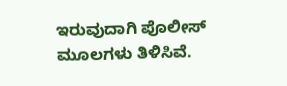ಇರುವುದಾಗಿ ಪೊಲೀಸ್ ಮೂಲಗಳು ತಿಳಿಸಿವೆ.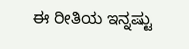ಈ ರೀತಿಯ ಇನ್ನಷ್ಟು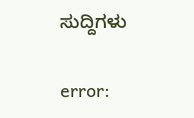ಸುದ್ದಿಗಳು

error: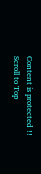Content is protected !!
Scroll to Top